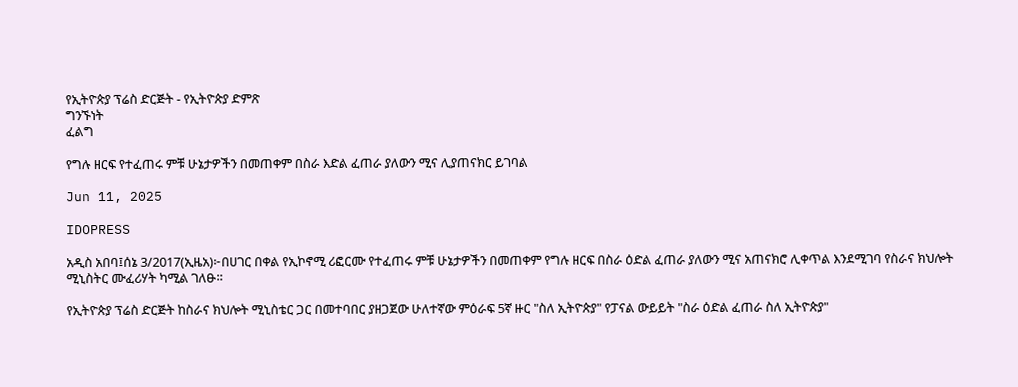የኢትዮጵያ ፕሬስ ድርጅት - የኢትዮጵያ ድምጽ
ግንኙነት
ፈልግ

የግሉ ዘርፍ የተፈጠሩ ምቹ ሁኔታዎችን በመጠቀም በስራ እድል ፈጠራ ያለውን ሚና ሊያጠናክር ይገባል

Jun 11, 2025

IDOPRESS

አዲስ አበባ፤ሰኔ 3/2017(ኢዜአ)፦በሀገር በቀል የኢኮኖሚ ሪፎርሙ የተፈጠሩ ምቹ ሁኔታዎችን በመጠቀም የግሉ ዘርፍ በስራ ዕድል ፈጠራ ያለውን ሚና አጠናክሮ ሊቀጥል እንደሚገባ የስራና ክህሎት ሚኒስትር ሙፈሪሃት ካሚል ገለፁ።

የኢትዮጵያ ፕሬስ ድርጅት ከስራና ክህሎት ሚኒስቴር ጋር በመተባበር ያዘጋጀው ሁለተኛው ምዕራፍ 5ኛ ዙር "ስለ ኢትዮጵያ" የፓናል ውይይት "ስራ ዕድል ፈጠራ ስለ ኢትዮጵያ"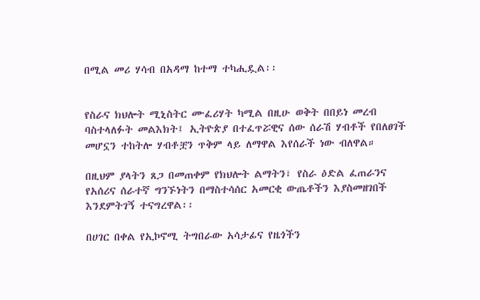በሚል መሪ ሃሳብ በአዳማ ከተማ ተካሒዷል፡፡


የስራና ክህሎት ሚኒስትር ሙፈሪሃት ካሚል በዚሁ ወቅት በበይነ መረብ ባስተላለፉት መልእክት፤ ኢትዮጵያ በተፈጥሯዊና ሰው ሰራሽ ሃብቶች የበለፀገች መሆኗን ተከትሎ ሃብቶቿን ጥቅም ላይ ለማዋል እየሰራች ነው ብለዋል።

በዚህም ያላትን ጸጋ በመጠቀም የክህሎት ልማትን፣ የስራ ዕድል ፈጠራንና የአሰሪና ሰራተኛ ግንኙነትን በማስተሳሰር አመርቂ ውጤቶችን እያስመዘገበች እንደምትገኝ ተናግረዋል፡፡

በሀገር በቀል የኢኮኖሚ ትግበራው አሳታፊና የዜጎችን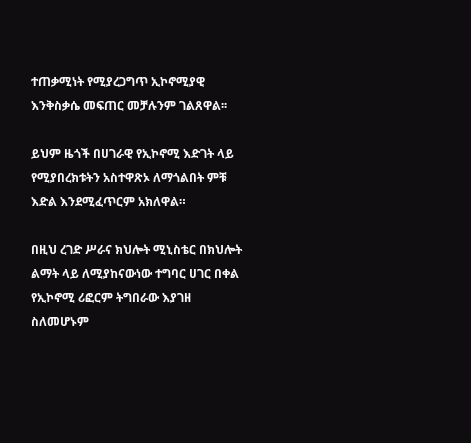ተጠቃሚነት የሚያረጋግጥ ኢኮኖሚያዊ እንቅስቃሴ መፍጠር መቻሉንም ገልጸዋል፡፡

ይህም ዜጎች በሀገራዊ የኢኮኖሚ እድገት ላይ የሚያበረክቱትን አስተዋጽኦ ለማጎልበት ምቹ እድል እንደሚፈጥርም አክለዋል።

በዚህ ረገድ ሥራና ክህሎት ሚኒስቴር በክህሎት ልማት ላይ ለሚያከናውነው ተግባር ሀገር በቀል የኢኮኖሚ ሪፎርም ትግበራው እያገዘ ስለመሆኑም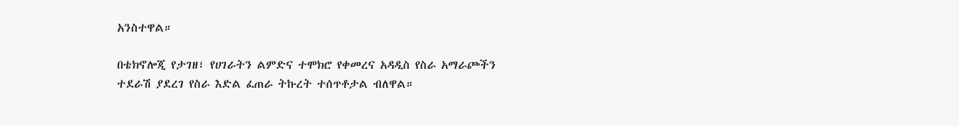አንስተዋል።

በቴክኖሎጂ የታገዘ፣ የሀገራትን ልምድና ተሞክሮ የቀመረና አዳዲስ የስራ አማራጮችን ተደራሽ ያደረገ የስራ እድል ፈጠራ ትኩረት ተሰጥቶታል ብለዋል።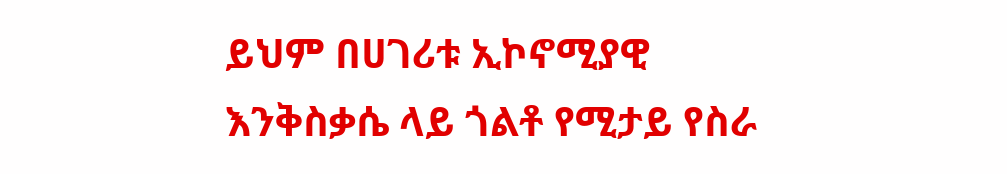ይህም በሀገሪቱ ኢኮኖሚያዊ እንቅስቃሴ ላይ ጎልቶ የሚታይ የስራ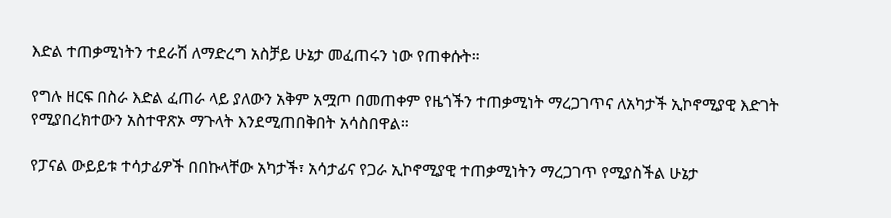እድል ተጠቃሚነትን ተደራሽ ለማድረግ አስቻይ ሁኔታ መፈጠሩን ነው የጠቀሱት።

የግሉ ዘርፍ በስራ እድል ፈጠራ ላይ ያለውን አቅም አሟጦ በመጠቀም የዜጎችን ተጠቃሚነት ማረጋገጥና ለአካታች ኢኮኖሚያዊ እድገት የሚያበረክተውን አስተዋጽኦ ማጉላት እንደሚጠበቅበት አሳስበዋል።

የፓናል ውይይቱ ተሳታፊዎች በበኩላቸው አካታች፣ አሳታፊና የጋራ ኢኮኖሚያዊ ተጠቃሚነትን ማረጋገጥ የሚያስችል ሁኔታ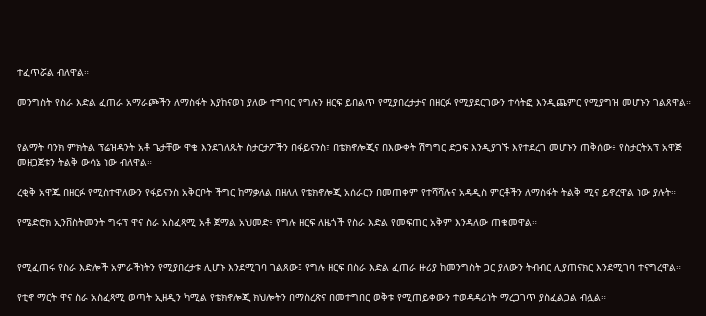ተፈጥሯል ብለዋል።

መንግስት የስራ እድል ፈጠራ አማራጮችን ለማስፋት እያከናወነ ያለው ተግባር የግሉን ዘርፍ ይበልጥ የሚያበረታታና በዘርፉ የሚያደርገውን ተሳትፎ እንዲጨምር የሚያግዝ መሆኑን ገልጸዋል።


የልማት ባንክ ምክትል ፕሬዝዳንት አቶ ጌታቸው ዋቄ እንደገለጹት ስታርታፖችን በፋይናንስ፣ በቴክኖሎጂና በእውቀት ሽግግር ድጋፍ እንዲያገኙ እየተደረገ መሆኑን ጠቅሰው፥ የስታርትአፕ አዋጅ መዘጋጀቱን ትልቅ ውሳኔ ነው ብለዋል።

ረቂቅ አዋጁ በዘርፉ የሚስተዋለውን የፋይናንስ አቅርቦት ችግር ከማቃለል በዘለለ የቴክኖሎጂ አሰራርን በመጠቀም የተሻሻሉና አዳዲስ ምርቶችን ለማስፋት ትልቅ ሚና ይኖረዋል ነው ያሉት።

የሜድሮክ ኢንቨስትመንት ግሩፕ ዋና ስራ አስፈጻሚ አቶ ጀማል አህመድ፥ የግሉ ዘርፍ ለዜጎች የስራ እድል የመፍጠር አቅም እንዳለው ጠቁመዋል።


የሚፈጠሩ የስራ እድሎች አምራችነትን የሚያበረታቱ ሊሆኑ እንደሚገባ ገልጸው፤ የግሉ ዘርፍ በስራ እድል ፈጠራ ዙሪያ ከመንግስት ጋር ያለውን ትብብር ሊያጠናክር እንደሚገባ ተናግረዋል።

የቲኖ ማርት ዋና ስራ አስፈጻሚ ወጣት ኢዘዲን ካሚል የቴክኖሎጂ ክህሎትን በማስረጽና በመተግበር ወቅቱ የሚጠይቀውን ተወዳዳሪነት ማረጋገጥ ያስፈልጋል ብሏል።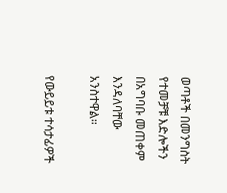ወጣቶች በመንግስት የተመቻቹ እድሎችን በአግባቡ መጠቀም እንዳለባቸው አንስተዋል።

የውይይቱ ተሳታፊዎች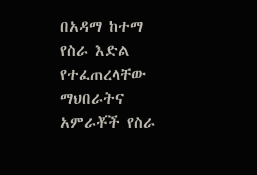በአዳማ ከተማ የስራ እድል የተፈጠረላቸው ማህበራትና አምራቾች የስራ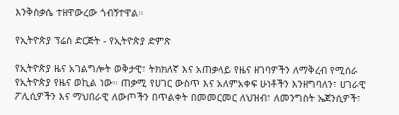እንቅስቃሴ ተዘዋውረው ጎብኝተዋል።

የኢትዮጵያ ፕሬስ ድርጅት - የኢትዮጵያ ድምጽ

የኢትዮጵያ ዜና አገልግሎት ወቅታዊ፣ ትክክለኛ እና አጠቃላይ የዜና ዘገባዎችን ለማቅረብ የሚሰራ የኢትዮጵያ የዜና ወኪል ነው። ጠቃሚ የሀገር ውስጥ እና አለምአቀፍ ሁነቶችን እንዘግባለን፣ ሀገራዊ ፖሊሲዎችን እና ማህበራዊ ለውጦችን በጥልቀት በመመርመር ለህዝብ፣ ለመንግስት ኤጀንሲዎች፣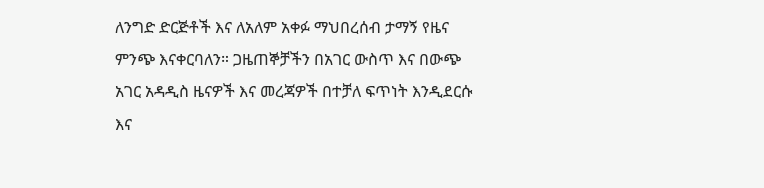ለንግድ ድርጅቶች እና ለአለም አቀፉ ማህበረሰብ ታማኝ የዜና ምንጭ እናቀርባለን። ጋዜጠኞቻችን በአገር ውስጥ እና በውጭ አገር አዳዲስ ዜናዎች እና መረጃዎች በተቻለ ፍጥነት እንዲደርሱ እና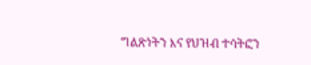ግልጽነትን እና የህዝብ ተሳትፎን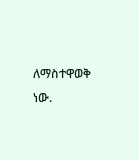ለማስተዋወቅ ነው.